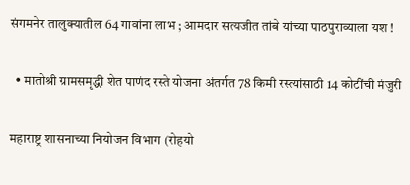संगमनेर तालुक्यातील 64 गावांना लाभ ; आमदार सत्यजीत तांबे यांच्या पाठपुराव्याला यश !

  • मातोश्री ग्रामसमृद्धी शेत पाणंद रस्ते योजना अंतर्गत 78 किमी रस्त्यांसाठी 14 कोटींची मंजुरी

महाराष्ट्र शासनाच्या नियोजन विभाग (रोहयो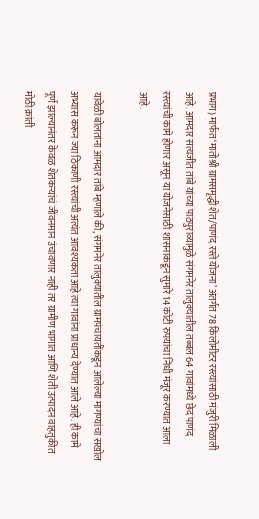प्रभाग) मार्फत ‘मातोश्री ग्रामसमृद्धी शेत/पाणंद रस्ते योजना’ अंतर्गत 78 किलोमीटर रस्त्यांसाठी मंजुरी मिळाली आहे. आमदार सत्यजीत तांबे यांच्या पाठपुराव्यामुळे संगमनेर तालुक्यातील तब्बल 64 गावांमध्ये छेद पाणंद रस्त्यांची कामे होणार असून या योजनेसाठी शासनाकडून सुमारे 14 कोटी रुपयांचा निधी मंजूर करण्यात आला आहे.

यावेळी बोलतांना आमदार तांबे म्हणाले की, संगमनेर तालुक्यातील ग्रामपंचायतींकडून आलेल्या मागण्यांचा सखोल अभ्यास करून ज्या ठिकाणी रस्त्यांची अत्यंत आवश्यकता आहे त्या गावांना प्राधान्य देण्यात आले आहे. ही कामे पूर्ण झाल्यानंतर केवळ शेतकऱ्यांचं जीवनमान उंचावणार नाही तर ग्रामीण भागात आणि शेती उत्पादन वाहतुकीत मोठी क्रांती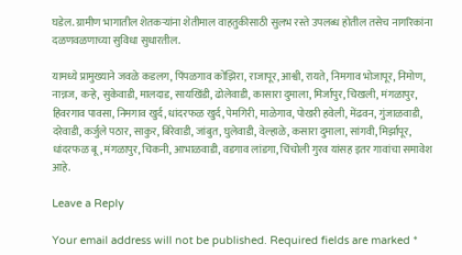घडेल. ग्रामीण भागातील शेतकऱ्यांना शेतीमाल वाहतुकीसाठी सुलभ रस्ते उपलब्ध होतील तसेच नागरिकांना दळणवळणाच्या सुविधा सुधारतील.

यामध्ये प्रामुख्याने जवळे कडलग, पिंपळगाव कोंझिरा, राजापूर, आश्वी, रायते, निमगाव भोजापूर, निमोण, नान्नज, कऱ्हे, सुकेवाडी, मालदाड, सायखिंडी, ढोलेवाडी, कासारा दुमाला, मिर्जापुर, चिखली, मंगळापुर, हिवरगाव पावसा, निमगाव खुर्द, धांदरफळ खुर्द, पेमगिरी, माळेगाव, पोखरी हवेली, मेंढवन, गुंजाळवाडी, दरेवाडी, कर्जुले पठार, साकुर, बिरेवाडी, जांबुत, घुलेवाडी, वेल्हाळे, कसारा दुमाला, सांगवी, मिर्झापूर, धांदरफळ बू, मंगळापुर, चिकनी, आभाळवाडी, वडगाव लांडगा, चिंचोली गुरव यांसह इतर गावांचा समावेश आहे.

Leave a Reply

Your email address will not be published. Required fields are marked *